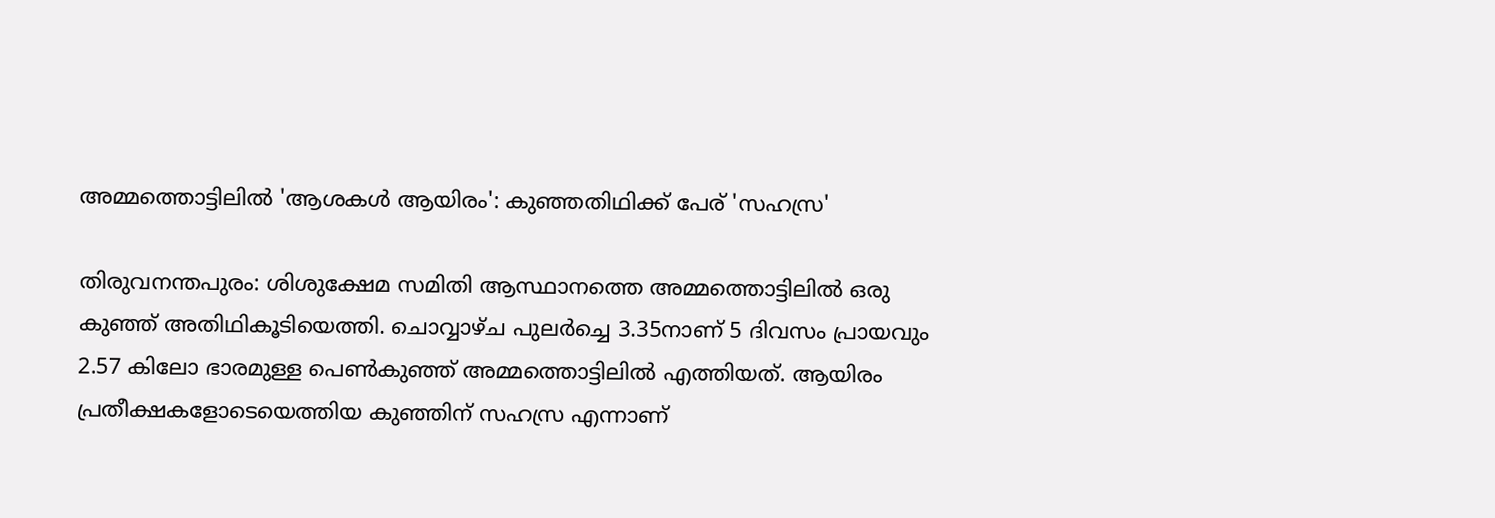അമ്മത്തൊട്ടിലിൽ 'ആശകൾ ആയിരം': കുഞ്ഞതിഥിക്ക് പേര് 'സഹസ്ര'

തിരുവനന്തപുരം: ശിശുക്ഷേമ സമിതി ആസ്ഥാനത്തെ അമ്മത്തൊട്ടിലിൽ ഒരു കുഞ്ഞ് അതിഥികൂടിയെത്തി. ചൊവ്വാഴ്ച പുലർച്ചെ 3.35നാണ് 5 ദിവസം പ്രായവും 2.57 കിലോ ഭാരമുള്ള പെൺകുഞ്ഞ് അമ്മത്തൊട്ടിലിൽ എത്തിയത്. ആയിരം പ്രതീക്ഷകളോടെയെത്തിയ കുഞ്ഞിന് സഹസ്ര എന്നാണ്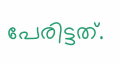പേരിട്ടത്.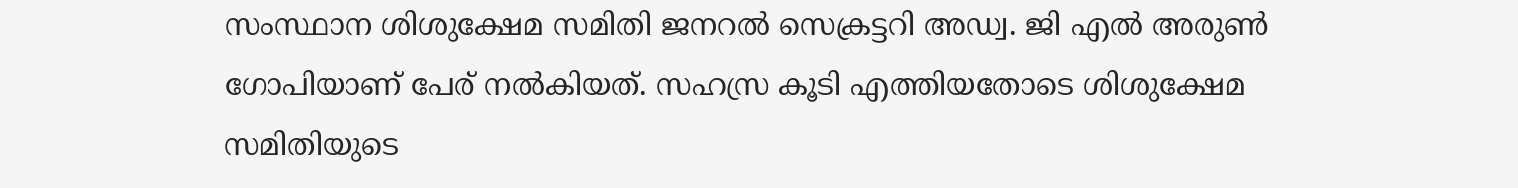സംസ്ഥാന ശിശുക്ഷേമ സമിതി ജനറൽ സെക്രട്ടറി അഡ്വ. ജി എൽ അരുൺ ഗോപിയാണ് പേര് നൽകിയത്. സഹസ്ര കൂടി എത്തിയതോടെ ശിശുക്ഷേമ സമിതിയുടെ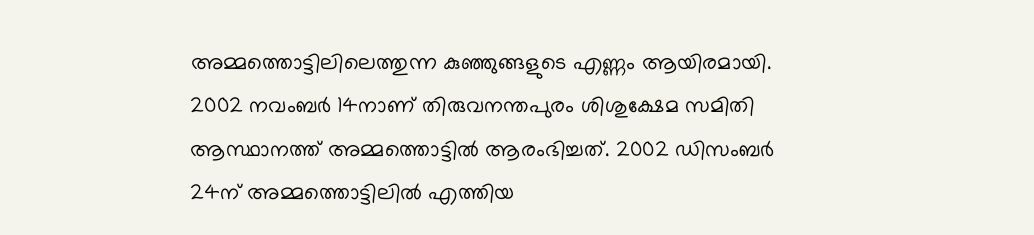അമ്മത്തൊട്ടിലിലെത്തുന്ന കുഞ്ഞുങ്ങളുടെ എണ്ണം ആയിരമായി.
2002 നവംബർ 14നാണ് തിരുവനന്തപുരം ശിശുക്ഷേമ സമിതി ആസ്ഥാനത്ത് അമ്മത്തൊട്ടിൽ ആരംഭിച്ചത്. 2002 ഡിസംബർ 24ന് അമ്മത്തൊട്ടിലിൽ എത്തിയ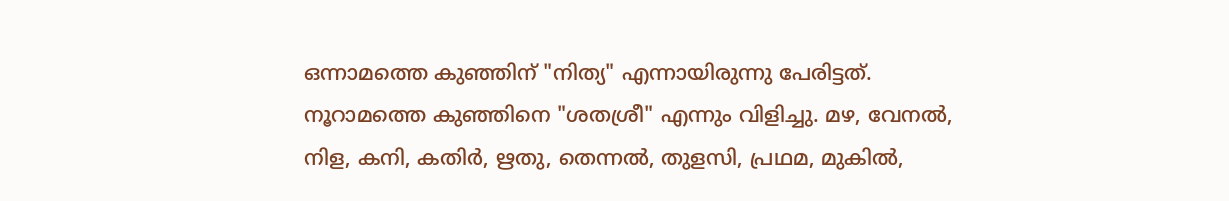ഒന്നാമത്തെ കുഞ്ഞിന് "നിത്യ" എന്നായിരുന്നു പേരിട്ടത്. നൂറാമത്തെ കുഞ്ഞിനെ "ശതശ്രീ" എന്നും വിളിച്ചു. മഴ, വേനൽ, നിള, കനി, കതിർ, ഋതു, തെന്നൽ, തുളസി, പ്രഥമ, മുകിൽ,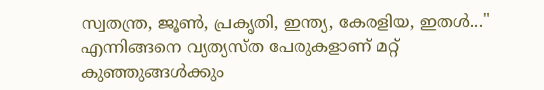സ്വതന്ത്ര, ജൂൺ, പ്രകൃതി, ഇന്ത്യ, കേരളിയ, ഇതൾ..." എന്നിങ്ങനെ വ്യത്യസ്ത പേരുകളാണ് മറ്റ് കുഞ്ഞുങ്ങൾക്കും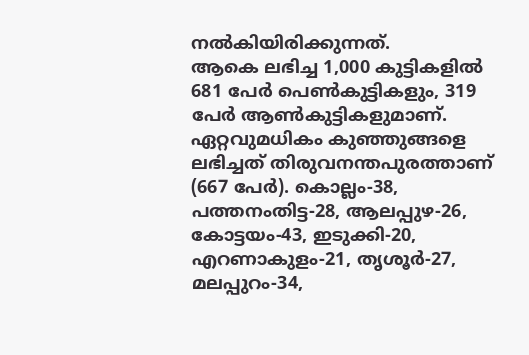നൽകിയിരിക്കുന്നത്.
ആകെ ലഭിച്ച 1,000 കുട്ടികളിൽ 681 പേർ പെൺകുട്ടികളും, 319 പേർ ആൺകുട്ടികളുമാണ്. ഏറ്റവുമധികം കുഞ്ഞുങ്ങളെ ലഭിച്ചത് തിരുവനന്തപുരത്താണ് (667 പേർ). കൊല്ലം-38, പത്തനംതിട്ട-28, ആലപ്പുഴ-26, കോട്ടയം-43, ഇടുക്കി-20, എറണാകുളം-21, തൃശൂർ-27, മലപ്പുറം-34,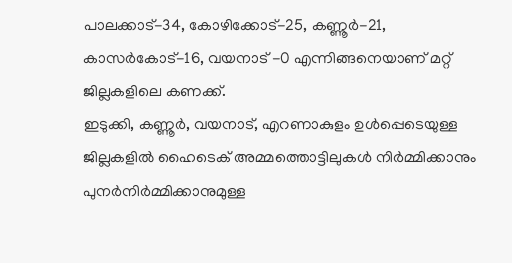പാലക്കാട്-34, കോഴിക്കോട്-25, കണ്ണൂർ-21, കാസർകോട്-16, വയനാട് -0 എന്നിങ്ങനെയാണ് മറ്റ് ജില്ലകളിലെ കണക്ക്.
ഇടുക്കി, കണ്ണൂർ, വയനാട്, എറണാകുളം ഉൾപ്പെടെയുള്ള ജില്ലകളിൽ ഹൈടെക് അമ്മത്തൊട്ടിലുകൾ നിർമ്മിക്കാനും പുനർനിർമ്മിക്കാനുമുള്ള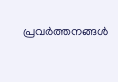പ്രവർത്തനങ്ങൾ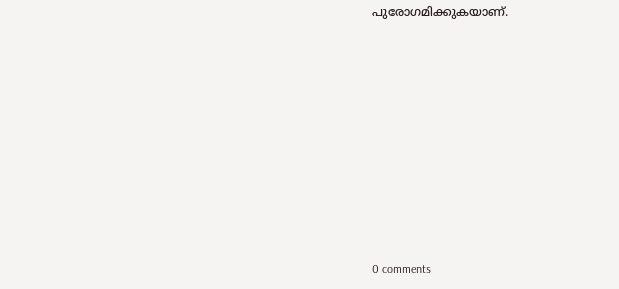പുരോഗമിക്കുകയാണ്.










0 comments